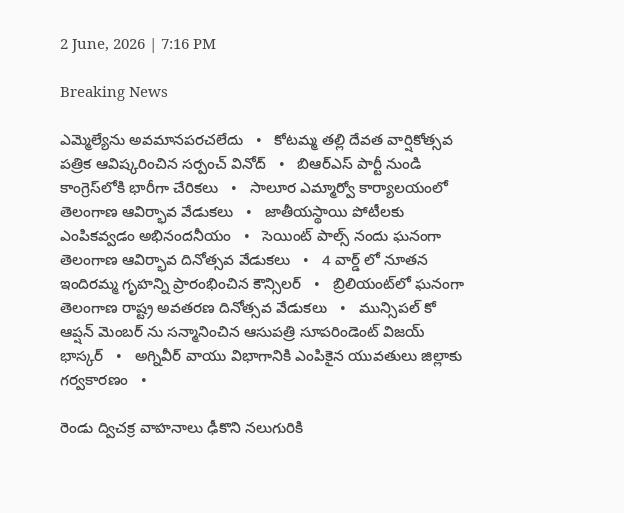2 June, 2026 | 7:16 PM

Breaking News

ఎమ్మెల్యేను అవమానపరచలేదు   •   కోటమ్మ తల్లి దేవత వార్షికోత్సవ పత్రిక ఆవిష్కరించిన సర్పంచ్ వినోద్   •   బిఆర్ఎస్ పార్టీ నుండి కాంగ్రెస్‌లోకి భారీగా చేరికలు   •   సాలూర ఎమ్మార్వో కార్యాలయంలో తెలంగాణ ఆవిర్భావ వేడుకలు   •   జాతీయస్థాయి పోటీలకు ఎంపికవ్వడం అభినందనీయం   •   సెయింట్ పాల్స్ నందు ఘనంగా తెలంగాణ ఆవిర్భావ దినోత్సవ వేడుకలు   •   4 వార్డ్ లో నూతన ఇందిరమ్మ గృహన్ని ప్రారంభించిన కౌన్సిలర్   •   బ్రిలియంట్‌లో ఘనంగా తెలంగాణ రాష్ట్ర అవతరణ దినోత్సవ వేడుకలు   •   మున్సిపల్ కో ఆప్షన్ మెంబర్ ను సన్మానించిన ఆసుపత్రి సూపరిండెంట్ విజయ్ భాస్కర్   •   అగ్నివీర్ వాయు విభాగానికి ఎంపికైన యువతులు జిల్లాకు గర్వకారణం   •

రెండు ద్విచక్ర వాహనాలు ఢీకొని నలుగురికి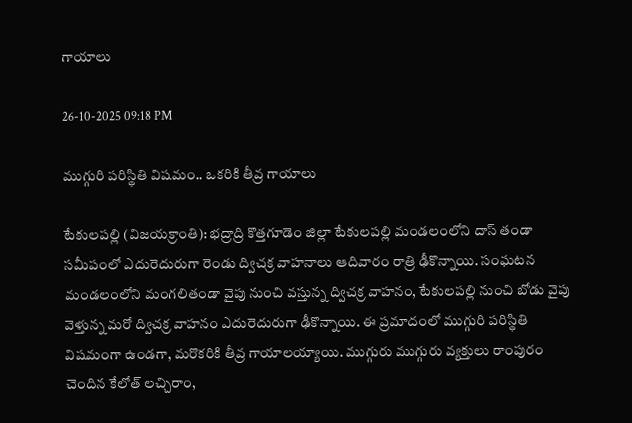గాయాలు

26-10-2025 09:18 PM

ముగ్గురి పరిస్థితి విషమం.. ఒకరికి తీవ్ర గాయాలు

టేకులపల్లి (విజయక్రాంతి): భద్రాద్రి కొత్తగూడెం జిల్లా టేకులపల్లి మండలంలోని దాస్ తండా సమీపంలో ఎదురెదురుగా రెండు ద్విచక్ర వాహనాలు ఆదివారం రాత్రి ఢీకొన్నాయి. సంఘటన మండలంలోని మంగలితండా వైపు నుంచి వస్తున్న ద్విచక్ర వాహనం, టేకులపల్లి నుంచి బోడు వైపు వెళ్తున్న మరో ద్విచక్ర వాహనం ఎదురెదురుగా ఢీకొన్నాయి. ఈ ప్రమాదంలో ముగ్గురి పరిస్థితి విషమంగా ఉండగా, మరొకరికి తీవ్ర గాయాలయ్యాయి. ముగ్గురు ముగ్గురు వ్యక్తులు రాంపురం చెందిన కేలోత్ లచ్చిరాం,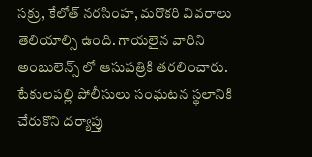సక్రు, కేలోత్ నరసింహ, మరొకరి వివరాలు తెలియాల్సి ఉంది. గాయలైన వారిని అంబులెన్స్ లో ఆసుపత్రికి తరలించారు. టేకులపల్లి పోలీసులు సంఘటన స్థలానికి చేరుకొని దర్యాప్తు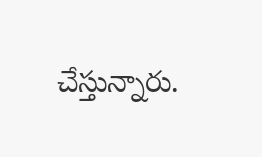చేస్తున్నారు.